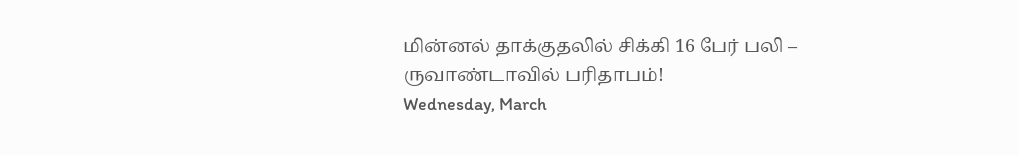மின்னல் தாக்குதலில் சிக்கி 16 பேர் பலி – ருவாண்டாவில் பரிதாபம்!
Wednesday, March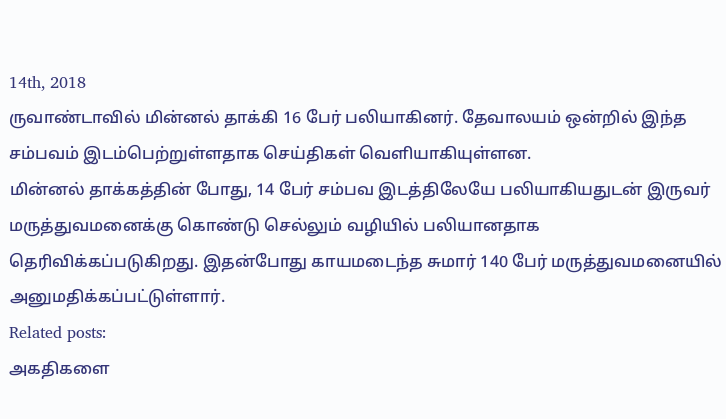14th, 2018
ருவாண்டாவில் மின்னல் தாக்கி 16 பேர் பலியாகினர். தேவாலயம் ஒன்றில் இந்த சம்பவம் இடம்பெற்றுள்ளதாக செய்திகள் வெளியாகியுள்ளன.
மின்னல் தாக்கத்தின் போது, 14 பேர் சம்பவ இடத்திலேயே பலியாகியதுடன் இருவர் மருத்துவமனைக்கு கொண்டு செல்லும் வழியில் பலியானதாக தெரிவிக்கப்படுகிறது. இதன்போது காயமடைந்த சுமார் 140 பேர் மருத்துவமனையில் அனுமதிக்கப்பட்டுள்ளார்.
Related posts:
அகதிகளை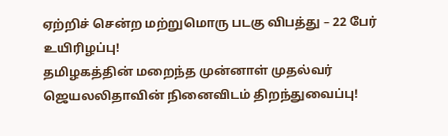ஏற்றிச் சென்ற மற்றுமொரு படகு விபத்து – 22 பேர் உயிரிழப்பு!
தமிழகத்தின் மறைந்த முன்னாள் முதல்வர் ஜெயலலிதாவின் நினைவிடம் திறந்துவைப்பு!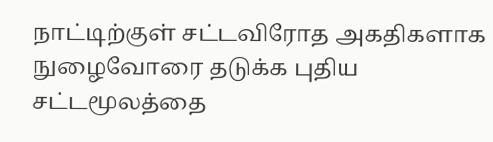நாட்டிற்குள் சட்டவிரோத அகதிகளாக நுழைவோரை தடுக்க புதிய சட்டமூலத்தை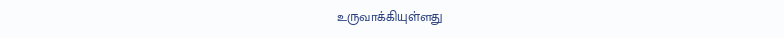உருவாக்கியுள்ளது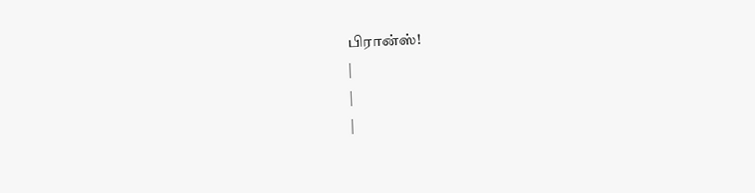பிரான்ஸ்!
|
|
|